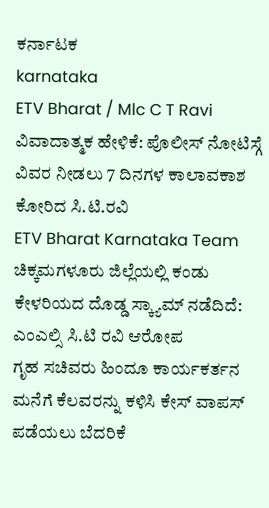ಕರ್ನಾಟಕ
karnataka
ETV Bharat / Mlc C T Ravi
ವಿವಾದಾತ್ಮಕ ಹೇಳಿಕೆ: ಪೊಲೀಸ್ ನೋಟಿಸ್ಗೆ ವಿವರ ನೀಡಲು 7 ದಿನಗಳ ಕಾಲಾವಕಾಶ ಕೋರಿದ ಸಿ.ಟಿ.ರವಿ
ETV Bharat Karnataka Team
ಚಿಕ್ಕಮಗಳೂರು ಜಿಲ್ಲೆಯಲ್ಲಿ ಕಂಡು ಕೇಳರಿಯದ ದೊಡ್ಡ ಸ್ಕ್ಯಾಮ್ ನಡೆದಿದೆ: ಎಂಎಲ್ಸಿ ಸಿ.ಟಿ ರವಿ ಆರೋಪ
ಗೃಹ ಸಚಿವರು ಹಿಂದೂ ಕಾರ್ಯಕರ್ತನ ಮನೆಗೆ ಕೆಲವರನ್ನು ಕಳಿಸಿ ಕೇಸ್ ವಾಪಸ್ ಪಡೆಯಲು ಬೆದರಿಕೆ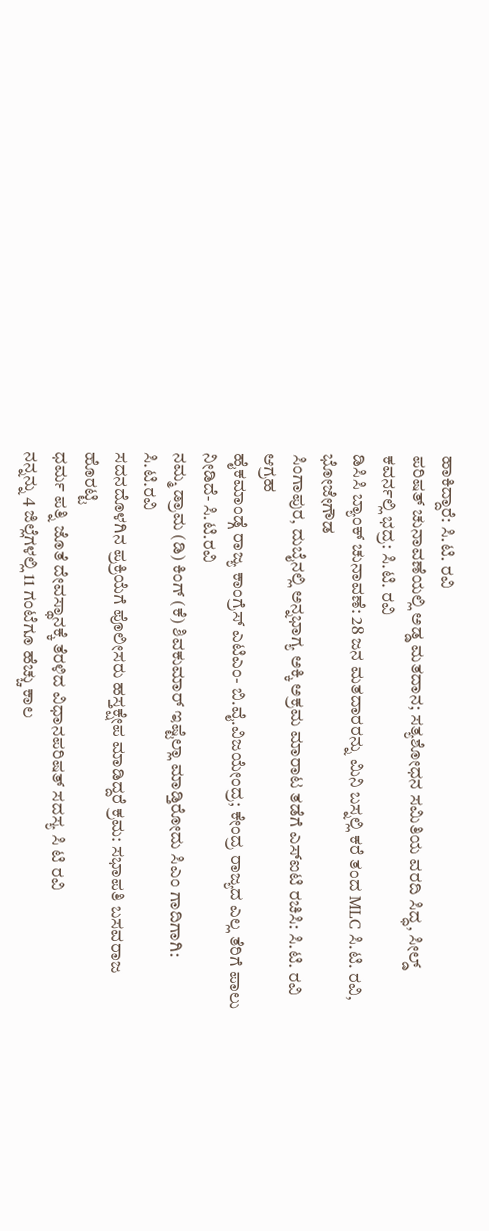ಹಾಕಿದ್ದಾರೆ: ಸಿ.ಟಿ. ರವಿ
ಪರಿಷತ್ ಚುನಾವಣೆಯಲ್ಲಿ ಅಡ್ಡ ಮತದಾನ; ಸತ್ಯಶೋಧನ ಸಮಿತಿಯ ವರದಿ ಸಿದ್ಧ, ಸೀಲ್ಡ್ ಕವರ್ನಲ್ಲಿ ಭದ್ರ: ಸಿ.ಟಿ. ರವಿ
ಡಿಸಿಸಿ ಬ್ಯಾಂಕ್ ಚುನಾವಣೆ: 28 ಜನ ಮತದಾರರನ್ನು ಮಿನಿ ಬಸ್ನಲ್ಲಿ ಕರೆ ತಂದ MLC ಸಿ.ಟಿ. ರವಿ, ಭೋಜೇಗೌಡ
ಸಿಂಗಾಪುರ, ದುಬೈನಲ್ಲಿ ಅನ್ನಭಾಗ್ಯ ಅಕ್ಕಿ ಅಕ್ರಮ ಮಾರಾಟ ತಡೆಗೆ ಎಸ್ಐಟಿ ರಚಿಸಿ: ಸಿ.ಟಿ. ರವಿ ಆಗ್ರಹ
ಹೈಕಮಾಂಡ್ಗೆ ರಾಜ್ಯ ಕಾಂಗ್ರೆಸ್ ಎಟಿಎಂ- ಬಿ.ವೈ.ವಿಜಯೇಂದ್ರ; ಕೇಂದ್ರ ರಾಜ್ಯದ ಎಲ್ಲ ತೆರಿಗೆ ಪಾಲು ನೀಡಿದೆ- ಸಿ.ಟಿ.ರವಿ
ನಮ್ಮ ಡ್ರಾಮ (ಡಿ) ಕಿಂಗ್ (ಕೆ) ಶಿವಕುಮಾರ್ ಇಷ್ಟೆಲ್ಲಾ ಮಾಡ್ತಿರೋದು ಸಿಎಂ ಗಾದಿಗಾಗಿ: ಸಿ.ಟಿ.ರವಿ
ಸದನದೊಳಗಿನ ಪ್ರಕ್ರಿಯೆಗೆ ಪೊಲೀಸರು ಹಸ್ತಕ್ಷೇಪ ಮಾಡಿದ್ದರೆ ಕ್ರಮ: ಸಭಾಪತಿ ಬಸವರಾಜ ಹೊರಟ್ಟಿ
ಧರ್ಮ ಪತ್ನಿ ಜೊತೆ ದೇವಸ್ಥಾನಕ್ಕೆ ತೆರಳಿದ ವಿಧಾನಪರಿಷತ್ ಸದಸ್ಯ ಸಿ ಟಿ ರವಿ
ನನ್ನನ್ನು 4 ಜಿಲ್ಲೆಗಳಲ್ಲಿ 11 ಗಂಟೆಗೂ ಹೆಚ್ಚು ಕಾಲ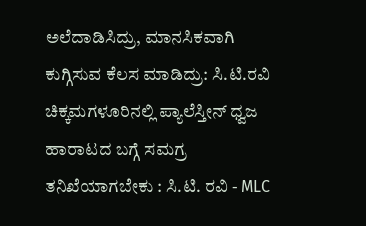ಅಲೆದಾಡಿಸಿದ್ರು, ಮಾನಸಿಕವಾಗಿ ಕುಗ್ಗಿಸುವ ಕೆಲಸ ಮಾಡಿದ್ರು: ಸಿ.ಟಿ.ರವಿ
ಚಿಕ್ಕಮಗಳೂರಿನಲ್ಲಿ ಪ್ಯಾಲೆಸ್ತೀನ್ ಧ್ವಜ ಹಾರಾಟದ ಬಗ್ಗೆ ಸಮಗ್ರ ತನಿಖೆಯಾಗಬೇಕು : ಸಿ.ಟಿ. ರವಿ - MLC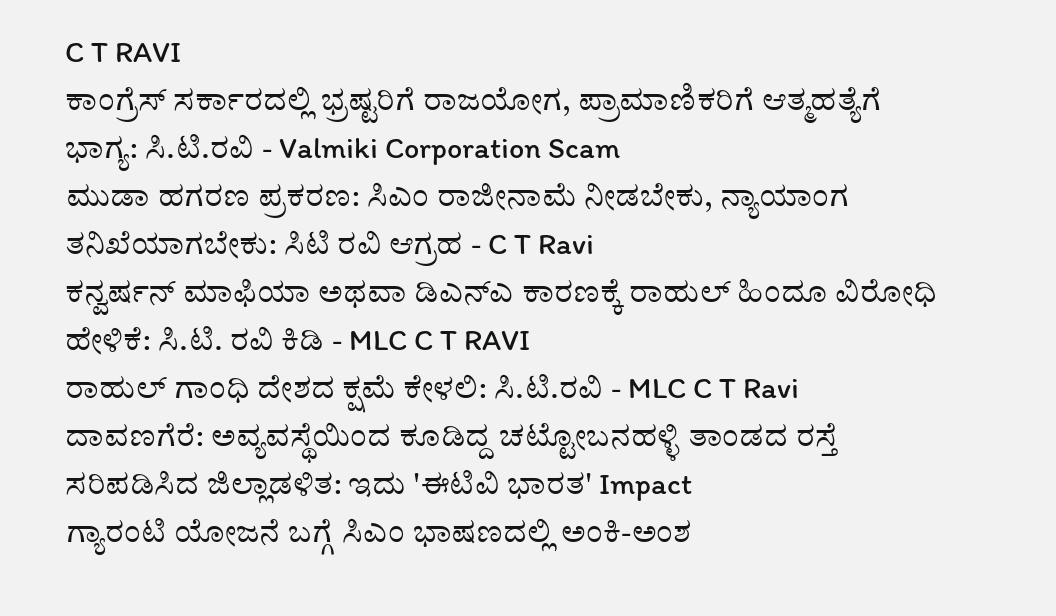C T RAVI
ಕಾಂಗ್ರೆಸ್ ಸರ್ಕಾರದಲ್ಲಿ ಭ್ರಷ್ಟರಿಗೆ ರಾಜಯೋಗ, ಪ್ರಾಮಾಣಿಕರಿಗೆ ಆತ್ಮಹತ್ಯೆಗೆ ಭಾಗ್ಯ: ಸಿ.ಟಿ.ರವಿ - Valmiki Corporation Scam
ಮುಡಾ ಹಗರಣ ಪ್ರಕರಣ: ಸಿಎಂ ರಾಜೀನಾಮೆ ನೀಡಬೇಕು, ನ್ಯಾಯಾಂಗ ತನಿಖೆಯಾಗಬೇಕು: ಸಿಟಿ ರವಿ ಆಗ್ರಹ - C T Ravi
ಕನ್ವರ್ಷನ್ ಮಾಫಿಯಾ ಅಥವಾ ಡಿಎನ್ಎ ಕಾರಣಕ್ಕೆ ರಾಹುಲ್ ಹಿಂದೂ ವಿರೋಧಿ ಹೇಳಿಕೆ: ಸಿ.ಟಿ. ರವಿ ಕಿಡಿ - MLC C T RAVI
ರಾಹುಲ್ ಗಾಂಧಿ ದೇಶದ ಕ್ಷಮೆ ಕೇಳಲಿ: ಸಿ.ಟಿ.ರವಿ - MLC C T Ravi
ದಾವಣಗೆರೆ: ಅವ್ಯವಸ್ಥೆಯಿಂದ ಕೂಡಿದ್ದ ಚಟ್ಟೋಬನಹಳ್ಳಿ ತಾಂಡದ ರಸ್ತೆ ಸರಿಪಡಿಸಿದ ಜಿಲ್ಲಾಡಳಿತ: ಇದು 'ಈಟಿವಿ ಭಾರತ' Impact
ಗ್ಯಾರಂಟಿ ಯೋಜನೆ ಬಗ್ಗೆ ಸಿಎಂ ಭಾಷಣದಲ್ಲಿ ಅಂಕಿ-ಅಂಶ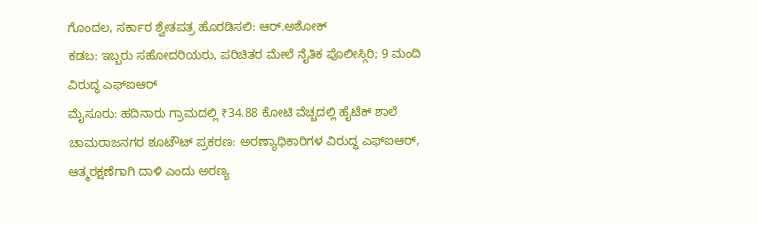ಗೊಂದಲ, ಸರ್ಕಾರ ಶ್ವೇತಪತ್ರ ಹೊರಡಿಸಲಿ: ಆರ್.ಅಶೋಕ್
ಕಡಬ: ಇಬ್ಬರು ಸಹೋದರಿಯರು, ಪರಿಚಿತರ ಮೇಲೆ ನೈತಿಕ ಪೊಲೀಸ್ಗಿರಿ; 9 ಮಂದಿ ವಿರುದ್ಧ ಎಫ್ಐಆರ್
ಮೈಸೂರು: ಹದಿನಾರು ಗ್ರಾಮದಲ್ಲಿ ₹34.88 ಕೋಟಿ ವೆಚ್ಚದಲ್ಲಿ ಹೈಟೆಕ್ ಶಾಲೆ
ಚಾಮರಾಜನಗರ ಶೂಟೌಟ್ ಪ್ರಕರಣ: ಅರಣ್ಯಾಧಿಕಾರಿಗಳ ವಿರುದ್ಧ ಎಫ್ಐಆರ್, ಆತ್ಮರಕ್ಷಣೆಗಾಗಿ ದಾಳಿ ಎಂದು ಅರಣ್ಯ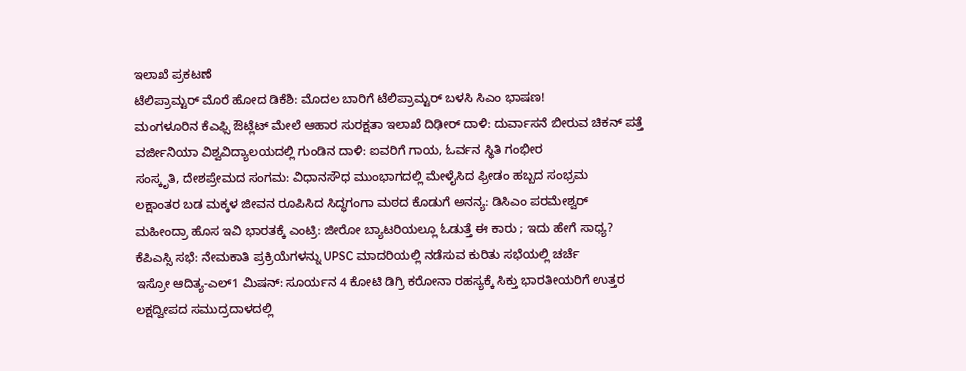ಇಲಾಖೆ ಪ್ರಕಟಣೆ
ಟೆಲಿಪ್ರಾಮ್ಟರ್ ಮೊರೆ ಹೋದ ಡಿಕೆಶಿ: ಮೊದಲ ಬಾರಿಗೆ ಟೆಲಿಪ್ರಾಮ್ಟರ್ ಬಳಸಿ ಸಿಎಂ ಭಾಷಣ!
ಮಂಗಳೂರಿನ ಕೆಎಫ್ಸಿ ಔಟ್ಲೆಟ್ ಮೇಲೆ ಆಹಾರ ಸುರಕ್ಷತಾ ಇಲಾಖೆ ದಿಢೀರ್ ದಾಳಿ: ದುರ್ವಾಸನೆ ಬೀರುವ ಚಿಕನ್ ಪತ್ತೆ
ವರ್ಜೀನಿಯಾ ವಿಶ್ವವಿದ್ಯಾಲಯದಲ್ಲಿ ಗುಂಡಿನ ದಾಳಿ: ಐವರಿಗೆ ಗಾಯ, ಓರ್ವನ ಸ್ಥಿತಿ ಗಂಭೀರ
ಸಂಸ್ಕೃತಿ, ದೇಶಪ್ರೇಮದ ಸಂಗಮ: ವಿಧಾನಸೌಧ ಮುಂಭಾಗದಲ್ಲಿ ಮೇಳೈಸಿದ ಫ್ರೀಡಂ ಹಬ್ಬದ ಸಂಭ್ರಮ
ಲಕ್ಷಾಂತರ ಬಡ ಮಕ್ಕಳ ಜೀವನ ರೂಪಿಸಿದ ಸಿದ್ಧಗಂಗಾ ಮಠದ ಕೊಡುಗೆ ಅನನ್ಯ: ಡಿಸಿಎಂ ಪರಮೇಶ್ವರ್
ಮಹೀಂದ್ರಾ ಹೊಸ ಇವಿ ಭಾರತಕ್ಕೆ ಎಂಟ್ರಿ: ಜೀರೋ ಬ್ಯಾಟರಿಯಲ್ಲೂ ಓಡುತ್ತೆ ಈ ಕಾರು ; ಇದು ಹೇಗೆ ಸಾಧ್ಯ?
ಕೆಪಿಎಸ್ಸಿ ಸಭೆ: ನೇಮಕಾತಿ ಪ್ರಕ್ರಿಯೆಗಳನ್ನು UPSC ಮಾದರಿಯಲ್ಲಿ ನಡೆಸುವ ಕುರಿತು ಸಭೆಯಲ್ಲಿ ಚರ್ಚೆ
ಇಸ್ರೋ ಆದಿತ್ಯ-ಎಲ್1 ಮಿಷನ್: ಸೂರ್ಯನ 4 ಕೋಟಿ ಡಿಗ್ರಿ ಕರೋನಾ ರಹಸ್ಯಕ್ಕೆ ಸಿಕ್ತು ಭಾರತೀಯರಿಗೆ ಉತ್ತರ
ಲಕ್ಷದ್ವೀಪದ ಸಮುದ್ರದಾಳದಲ್ಲಿ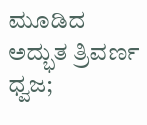ಮೂಡಿದ ಅದ್ಭುತ ತ್ರಿವರ್ಣ ಧ್ವಜ;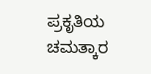ಪ್ರಕೃತಿಯ ಚಮತ್ಕಾರ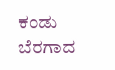ಕಂಡು ಬೆರಗಾದ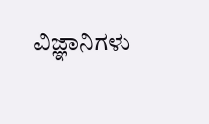ವಿಜ್ಞಾನಿಗಳು